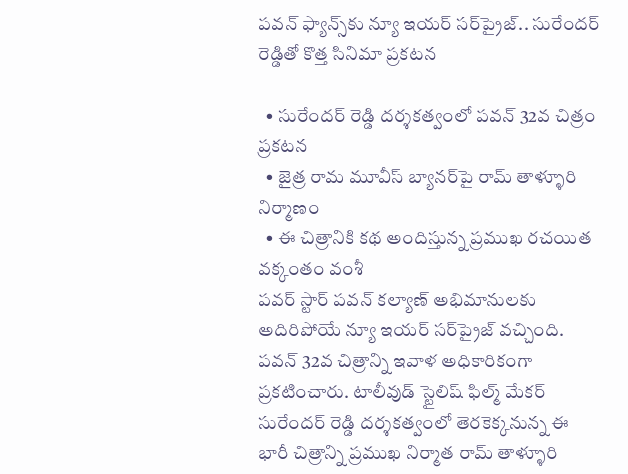పవన్ ఫ్యాన్స్‌కు న్యూ ఇయర్ సర్‌ప్రైజ్.. సురేందర్ రెడ్డితో కొత్త సినిమా ప్ర‌క‌ట‌న

  • సురేందర్ రెడ్డి దర్శకత్వంలో పవన్ 32వ చిత్రం ప్రకటన
  • జైత్ర రామ మూవీస్ బ్యానర్‌పై రామ్ తాళ్ళూరి నిర్మాణం
  • ఈ చిత్రానికి కథ అందిస్తున్న ప్రముఖ రచయిత వక్కంతం వంశీ
పవర్ స్టార్ పవన్ కల్యాణ్ అభిమానులకు అదిరిపోయే న్యూ ఇయర్ సర్‌ప్రైజ్ వ‌చ్చింది. పవన్ 32వ చిత్రాన్ని ఇవాళ అధికారికంగా ప్రకటించారు. టాలీవుడ్ స్టైలిష్ ఫిల్మ్ మేకర్ సురేందర్ రెడ్డి దర్శకత్వంలో తెరకెక్కనున్న ఈ భారీ చిత్రాన్ని ప్రముఖ నిర్మాత రామ్ తాళ్ళూరి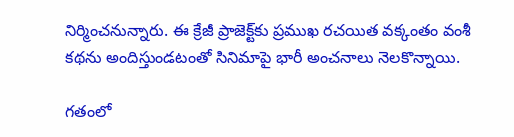నిర్మించనున్నారు. ఈ క్రేజీ ప్రాజెక్ట్‌కు ప్రముఖ రచయిత వక్కంతం వంశీ కథను అందిస్తుండటంతో సినిమాపై భారీ అంచనాలు నెలకొన్నాయి.

గతంలో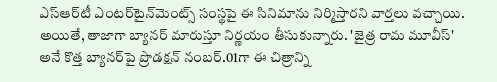ఎస్‌ఆర్‌టీ ఎంటర్‌టైన్‌మెంట్స్‌ సంస్థపై ఈ సినిమాను నిర్మిస్తారని వార్తలు వచ్చాయి. అయితే, తాజాగా బ్యానర్ మారుస్తూ నిర్ణయం తీసుకున్నారు. 'జైత్ర రామ మూవీస్' అనే కొత్త బ్యానర్‌పై ప్రొడక్షన్ నంబర్.01గా ఈ చిత్రాన్ని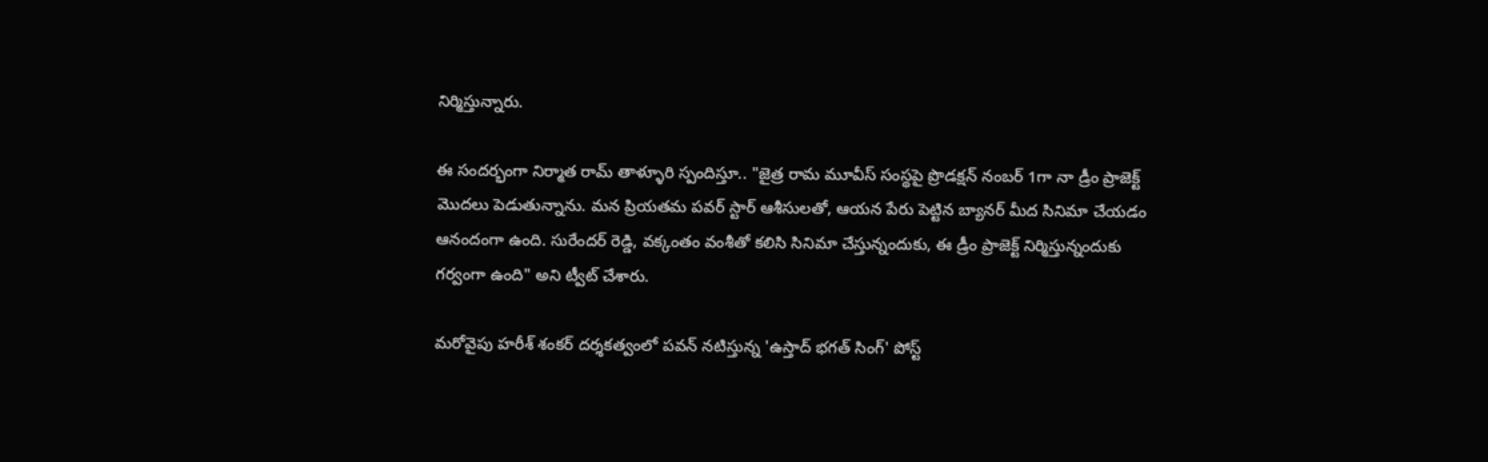నిర్మిస్తున్నారు.

ఈ సందర్భంగా నిర్మాత రామ్ తాళ్ళూరి స్పందిస్తూ.. "జైత్ర రామ మూవీస్ సంస్థపై ప్రొడక్షన్ నంబర్ 1గా నా డ్రీం ప్రాజెక్ట్ మొదలు పెడుతున్నాను. మన ప్రియతమ పవర్ స్టార్ ఆశీసులతో, ఆయన పేరు పెట్టిన బ్యానర్ మీద సినిమా చేయడం ఆనందంగా ఉంది. సురేందర్ రెడ్డి, వక్కంతం వంశీతో కలిసి సినిమా చేస్తున్నందుకు, ఈ డ్రీం ప్రాజెక్ట్ నిర్మిస్తున్నందుకు గర్వంగా ఉంది" అని ట్వీట్ చేశారు.

మరోవైపు హరీశ్‌ శంకర్ దర్శకత్వంలో పవన్ నటిస్తున్న 'ఉస్తాద్ భగత్ సింగ్' పోస్ట్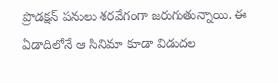ప్రొడక్షన్ పనులు శరవేగంగా జరుగుతున్నాయి. ఈ ఏడాదిలోనే ఆ సినిమా కూడా విడుదల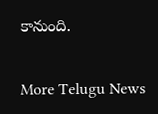కానుంది.


More Telugu News